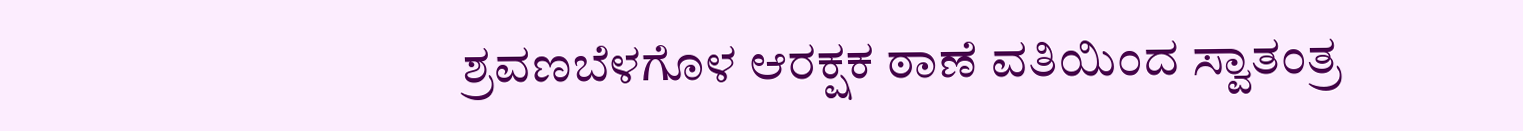ಶ್ರವಣಬೆಳಗೊಳ ಆರಕ್ಷಕ ಠಾಣೆ ವತಿಯಿಂದ ಸ್ವಾತಂತ್ರ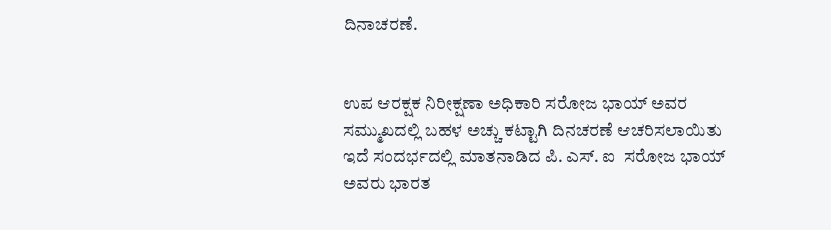ದಿನಾಚರಣೆ.


ಉಪ ಆರಕ್ಷಕ ನಿರೀಕ್ಷಣಾ ಅಧಿಕಾರಿ ಸರೋಜ ಭಾಯ್ ಅವರ ಸಮ್ಮುಖದಲ್ಲಿ ಬಹಳ ಅಚ್ಚು ಕಟ್ಟಾಗಿ ದಿನಚರಣೆ ಆಚರಿಸಲಾಯಿತು  ಇದೆ ಸಂದರ್ಭದಲ್ಲಿ ಮಾತನಾಡಿದ ಪಿ. ಎಸ್. ಐ  ಸರೋಜ ಭಾಯ್ ಅವರು ಭಾರತ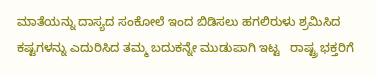ಮಾತೆಯನ್ನು ದಾಸ್ಯದ ಸಂಕೋಲೆ ಇಂದ ಬಿಡಿಸಲು ಹಗಲಿರುಳು ಶ್ರಮಿಸಿದ  ಕಷ್ಟಗಳನ್ನು ಎದುರಿಸಿದ ತಮ್ಮ ಬದುಕನ್ನೇ ಮುಡುಪಾಗಿ ಇಟ್ಟ   ರಾಷ್ಟ್ರ ಭಕ್ತರಿಗೆ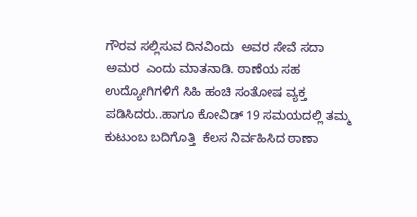ಗೌರವ ಸಲ್ಲಿಸುವ ದಿನವಿಂದು  ಅವರ ಸೇವೆ ಸದಾ ಅಮರ  ಎಂದು ಮಾತನಾಡಿ. ಠಾಣೆಯ ಸಹ ಉದ್ಯೋಗಿಗಳಿಗೆ ಸಿಹಿ ಹಂಚಿ ಸಂತೋಷ ವ್ಯಕ್ತ ಪಡಿಸಿದರು..ಹಾಗೂ ಕೋವಿಡ್ 19 ಸಮಯದಲ್ಲಿ ತಮ್ಮ ಕುಟುಂಬ ಬದಿಗೊತ್ತಿ  ಕೆಲಸ ನಿರ್ವಹಿಸಿದ ಠಾಣಾ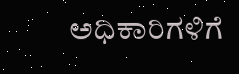ಅಧಿಕಾರಿಗಳಿಗೆ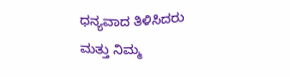ಧನ್ಯವಾದ ತಿಳಿಸಿದರು ಮತ್ತು ನಿಮ್ಮ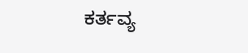ಕರ್ತವ್ಯ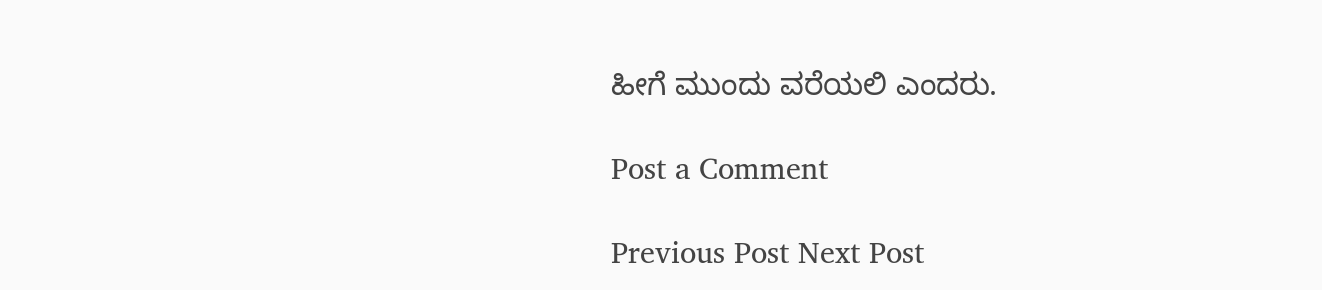ಹೀಗೆ ಮುಂದು ವರೆಯಲಿ ಎಂದರು.

Post a Comment

Previous Post Next Post